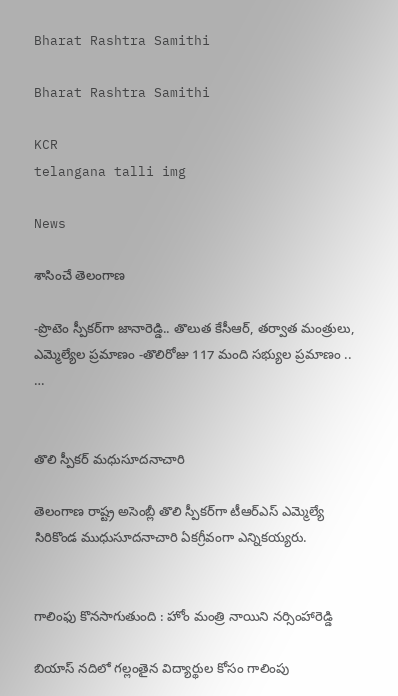Bharat Rashtra Samithi

Bharat Rashtra Samithi

KCR
telangana talli img

News

శాసించే తెలంగాణ

-ప్రొటెం స్పీకర్‌గా జానారెడ్డి.. తొలుత కేసీఆర్, తర్వాత మంత్రులు, ఎమ్మెల్యేల ప్రమాణం -తొలిరోజు 117 మంది సభ్యుల ప్రమాణం .. …


తొలి స్పీకర్ మధుసూదనాచారి

తెలంగాణ రాష్ట్ర అసెంబ్లీ తొలి స్పీకర్‌గా టీఆర్‌ఎస్ ఎమ్మెల్యే సిరికొండ ముధుసూదనాచారి ఏకగ్రీవంగా ఎన్నికయ్యరు.


గాలింఫు కొనసాగుతుంది : హోం మంత్రి నాయిని నర్సింహారెడ్డి

బియాస్ నదిలో గల్లంతైన విద్యార్థుల కోసం గాలింపు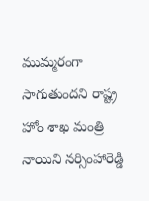ముమ్మరంగా సాగుతుందని రాష్ట్ర హోం శాఖ మంత్రి నాయిని నర్సింహారెడ్డి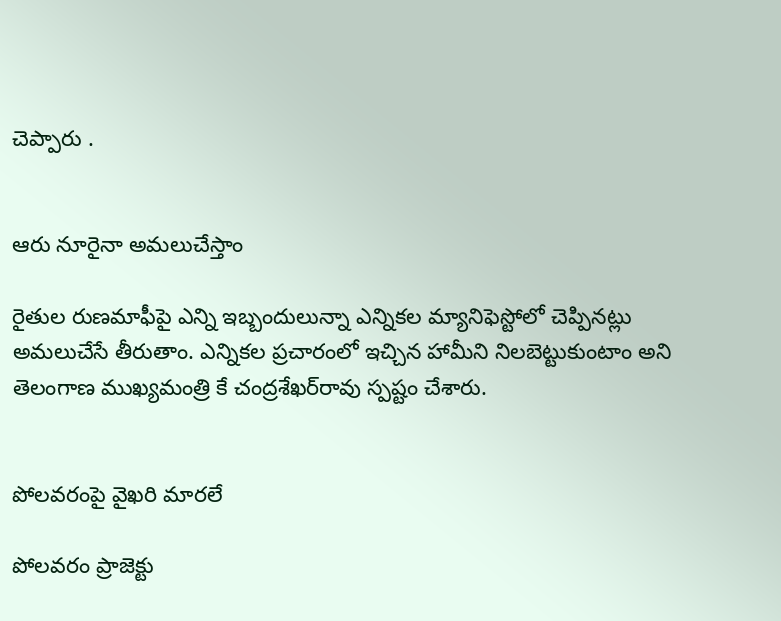చెప్పారు .


ఆరు నూరైనా అమలుచేస్తాం

రైతుల రుణమాఫీపై ఎన్ని ఇబ్బందులున్నా ఎన్నికల మ్యానిఫెస్టోలో చెప్పినట్లు అమలుచేసే తీరుతాం. ఎన్నికల ప్రచారంలో ఇచ్చిన హామీని నిలబెట్టుకుంటాం అని తెలంగాణ ముఖ్యమంత్రి కే చంద్రశేఖర్‌రావు స్పష్టం చేశారు.


పోలవరంపై వైఖరి మారలే

పోలవరం ప్రాజెక్టు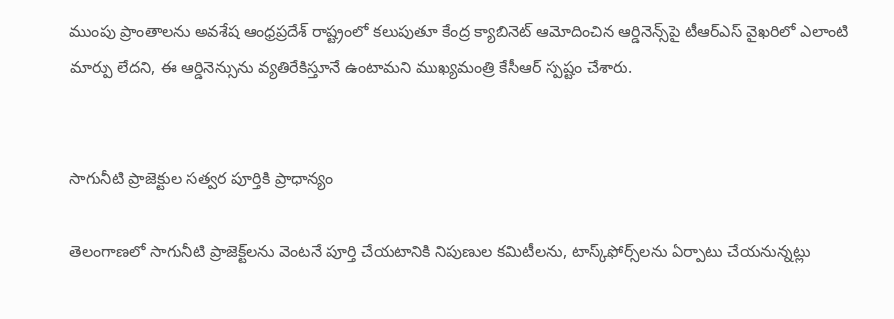ముంపు ప్రాంతాలను అవశేష ఆంధ్రప్రదేశ్ రాష్ట్రంలో కలుపుతూ కేంద్ర క్యాబినెట్ ఆమోదించిన ఆర్డినెన్స్‌పై టీఆర్‌ఎస్ వైఖరిలో ఎలాంటి మార్పు లేదని, ఈ ఆర్డినెన్సును వ్యతిరేకిస్తూనే ఉంటామని ముఖ్యమంత్రి కేసీఆర్ స్పష్టం చేశారు.


సాగునీటి ప్రాజెక్టుల సత్వర పూర్తికి ప్రాధాన్యం

తెలంగాణలో సాగునీటి ప్రాజెక్ట్‌లను వెంటనే పూర్తి చేయటానికి నిపుణుల కమిటీలను, టాస్క్‌ఫోర్స్‌లను ఏర్పాటు చేయనున్నట్లు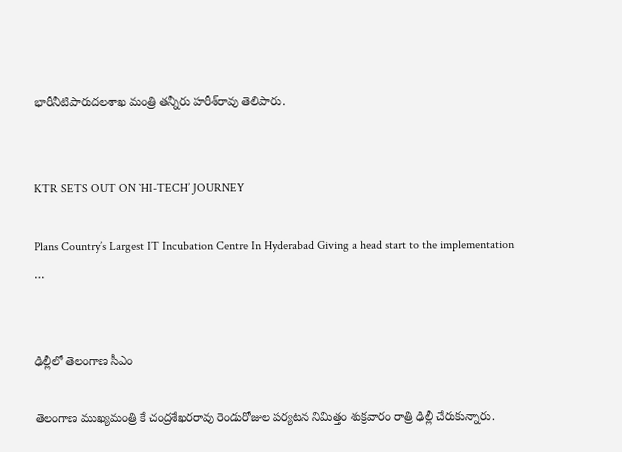భారీనీటిపారుదలశాఖ మంత్రి తన్నీరు హరీశ్‌రావు తెలిపారు.


KTR SETS OUT ON `HI-TECH’ JOURNEY

Plans Country’s Largest IT Incubation Centre In Hyderabad Giving a head start to the implementation …


ఢిల్లీలో తెలంగాణ సీఎం

తెలంగాణ ముఖ్యమంత్రి కే చంద్రశేఖరరావు రెండురోజుల పర్యటన నిమిత్తం శుక్రవారం రాత్రి ఢిల్లీ చేరుకున్నారు.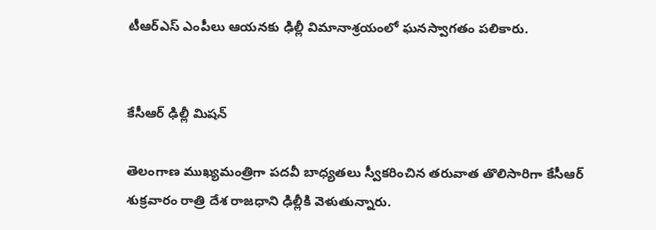టీఆర్‌ఎస్ ఎంపీలు ఆయనకు ఢిల్లీ విమానాశ్రయంలో ఘనస్వాగతం పలికారు.


కేసీఆర్ ఢిల్లీ మిషన్

తెలంగాణ ముఖ్యమంత్రిగా పదవీ బాధ్యతలు స్వీకరించిన తరువాత తొలిసారిగా కేసీఆర్ శుక్రవారం రాత్రి దేశ రాజధాని ఢిల్లీకి వెళుతున్నారు.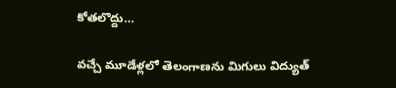కోతలొద్దు…

వచ్చే మూడేళ్లలో తెలంగాణను మిగులు విద్యుత్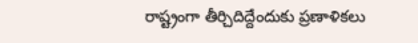రాష్ట్రంగా తీర్చిదిద్దేందుకు ప్రణాళికలు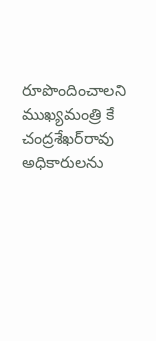రూపొందించాలని ముఖ్యమంత్రి కే చంద్రశేఖర్‌రావు అధికారులను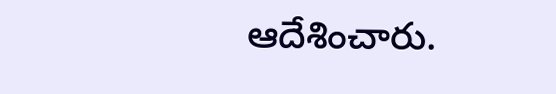ఆదేశించారు.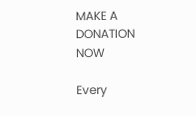MAKE A DONATION NOW

Every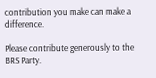contribution you make can make a difference.

Please contribute generously to the BRS Party.